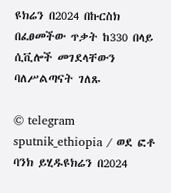ዩክሬን በ2024 በኩርስክ በፈፀመችው ጥቃት ከ330 በላይ ሲቪሎች መገደላቸውን ባለሥልጣናት ገለጹ

© telegram sputnik_ethiopia / ወደ ፎቶ ባንክ ይሂዱዩክሬን በ2024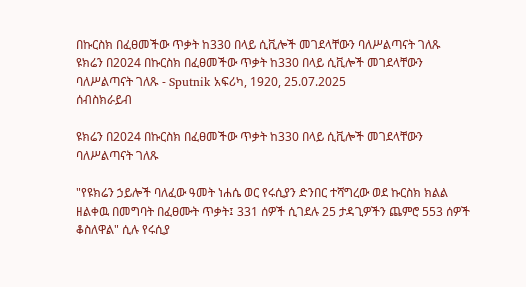በኩርስክ በፈፀመችው ጥቃት ከ330 በላይ ሲቪሎች መገደላቸውን ባለሥልጣናት ገለጹ
ዩክሬን በ2024 በኩርስክ በፈፀመችው ጥቃት ከ330 በላይ ሲቪሎች መገደላቸውን ባለሥልጣናት ገለጹ - Sputnik አፍሪካ, 1920, 25.07.2025
ሰብስክራይብ

ዩክሬን በ2024 በኩርስክ በፈፀመችው ጥቃት ከ330 በላይ ሲቪሎች መገደላቸውን ባለሥልጣናት ገለጹ

"የዩክሬን ኃይሎች ባለፈው ዓመት ነሐሴ ወር የሩሲያን ድንበር ተሻግረው ወደ ኩርስክ ክልል ዘልቀዉ በመግባት በፈፀሙት ጥቃት፤ 331 ሰዎች ሲገደሉ 25 ታዳጊዎችን ጨምሮ 553 ሰዎች ቆስለዋል" ሲሉ የሩሲያ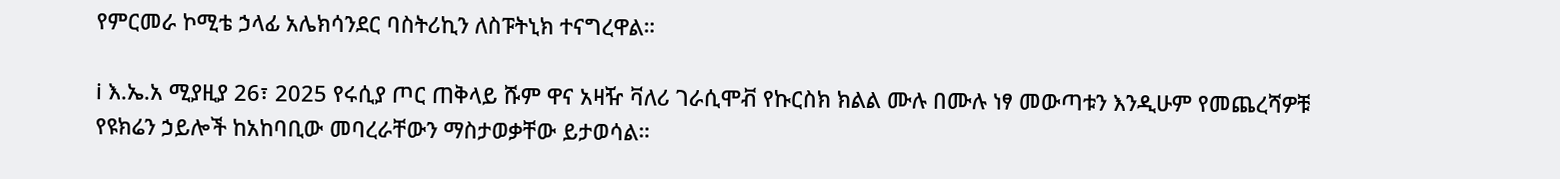የምርመራ ኮሚቴ ኃላፊ አሌክሳንደር ባስትሪኪን ለስፑትኒክ ተናግረዋል።

ℹ እ.ኤ.አ ሚያዚያ 26፣ 2025 የሩሲያ ጦር ጠቅላይ ሹም ዋና አዛዥ ቫለሪ ገራሲሞቭ የኩርስክ ክልል ሙሉ በሙሉ ነፃ መውጣቱን እንዲሁም የመጨረሻዎቹ የዩክሬን ኃይሎች ከአከባቢው መባረራቸውን ማስታወቃቸው ይታወሳል።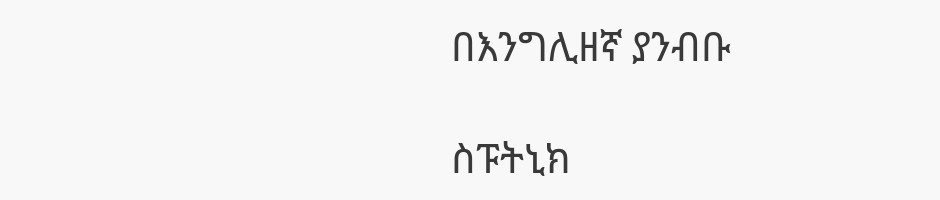በእንግሊዘኛ ያንብቡ

ስፑትኒክ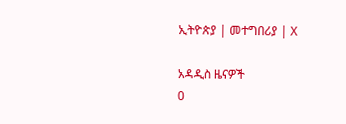ኢትዮጵያ | መተግበሪያ | X

አዳዲስ ዜናዎች
0